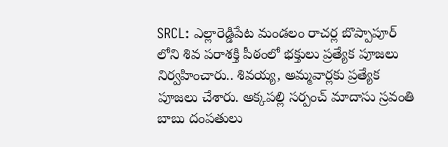SRCL: ఎల్లారెడ్డిపేట మండలం రాచర్ల బొప్పాపూర్ లోని శివ పరాశక్తి పీఠంలో భక్తులు ప్రత్యేక పూజలు నిర్వహించారు.. శివయ్య, అమ్మవార్లకు ప్రత్యేక పూజలు చేశారు. అక్కపల్లి సర్పంచ్ మాదాసు స్రవంతి బాబు దంపతులు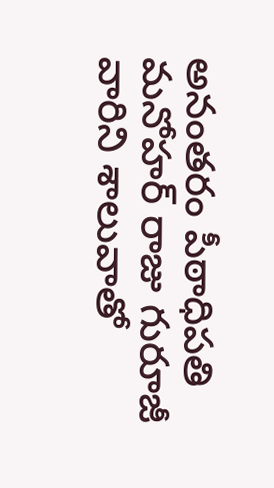అనంతరం పీఠాధిపతి మనోహర్ రాజు గురూజీ వారిని శాలువాతో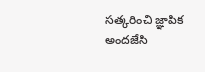సత్కరించి జ్ఞాపిక అందజేసి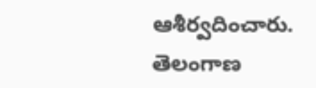ఆశీర్వదించారు.
తెలంగాణ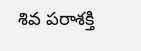శివ పరాశక్తి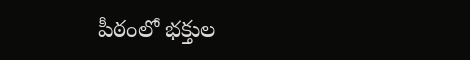పీఠంలో భక్తుల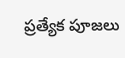ప్రత్యేక పూజలు